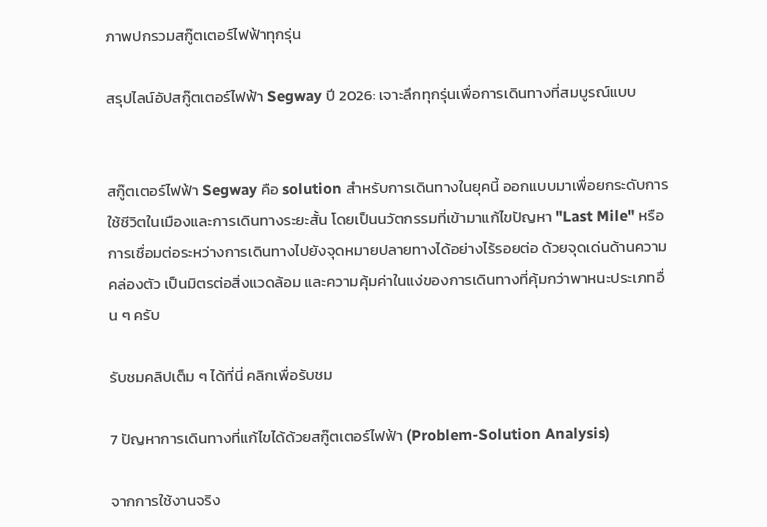ภาพปกรวมสกู๊ตเตอร์ไฟฟ้าทุกรุ่น

สรุปไลน์อัปสกู๊ตเตอร์ไฟฟ้า Segway ปี 2026: เจาะลึกทุกรุ่นเพื่อการเดินทางที่สมบูรณ์แบบ


สกู๊ตเตอร์ไฟฟ้า Segway คือ solution สำหรับการเดินทางในยุคนี้ ออกแบบมาเพื่อยกระดับการใช้ชีวิตในเมืองและการเดินทางระยะสั้น โดยเป็นนวัตกรรมที่เข้ามาแก้ไขปัญหา "Last Mile" หรือการเชื่อมต่อระหว่างการเดินทางไปยังจุดหมายปลายทางได้อย่างไร้รอยต่อ ด้วยจุดเด่นด้านความคล่องตัว เป็นมิตรต่อสิ่งแวดล้อม และความคุ้มค่าในแง่ของการเดินทางที่คุ้มกว่าพาหนะประเภทอื่น ๆ ครับ

รับชมคลิปเต็ม ๆ ได้ที่นี่ คลิกเพื่อรับชม

7 ปัญหาการเดินทางที่แก้ไขได้ด้วยสกู๊ตเตอร์ไฟฟ้า (Problem-Solution Analysis)

จากการใช้งานจริง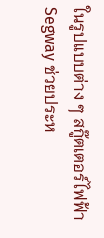ในรูปแบบต่าง ๆ สกู๊ตเตอร์ไฟฟ้า Segway ช่วยประห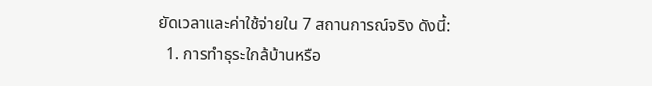ยัดเวลาและค่าใช้จ่ายใน 7 สถานการณ์จริง ดังนี้:
  1. การทำธุระใกล้บ้านหรือ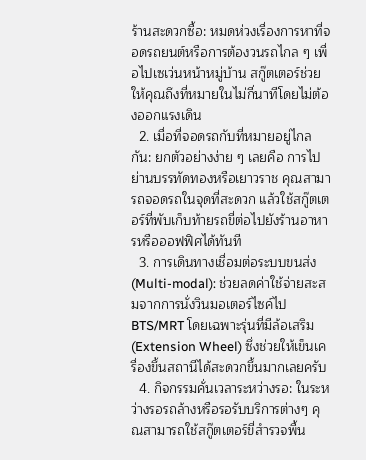ร้านสะดวกซื้อ: หมดห่วงเรื่องการหาที่จอดรถยนต์หรือการต้องวนรถไกล ๆ เพื่อไปเซเว่นหน้าหมู่บ้าน สกู๊ตเตอร์ช่วยให้คุณถึงที่หมายในไม่กี่นาทีโดยไม่ต้องออกแรงเดิน
  2. เมื่อที่จอดรถกับที่หมายอยู่ไกลกัน: ยกตัวอย่างง่าย ๆ เลยคือ การไปย่านบรรทัดทองหรือเยาวราช คุณสามารถจอดรถในจุดที่สะดวก แล้วใช้สกู๊ตเตอร์ที่พับเก็บท้ายรถขี่ต่อไปยังร้านอาหารหรือออฟฟิศได้ทันที
  3. การเดินทางเชื่อมต่อระบบขนส่ง (Multi-modal): ช่วยลดค่าใช้จ่ายสะสมจากการนั่งวินมอเตอร์ไซค์ไป BTS/MRT โดยเฉพาะรุ่นที่มีล้อเสริม (Extension Wheel) ซึ่งช่วยให้เข็นเครื่องขึ้นสถานีได้สะดวกขึ้นมากเลยครับ
  4. กิจกรรมคั่นเวลาระหว่างรอ: ในระหว่างรอรถล้างหรือรอรับบริการต่างๆ คุณสามารถใช้สกู๊ตเตอร์ขี่สำรวจพื้น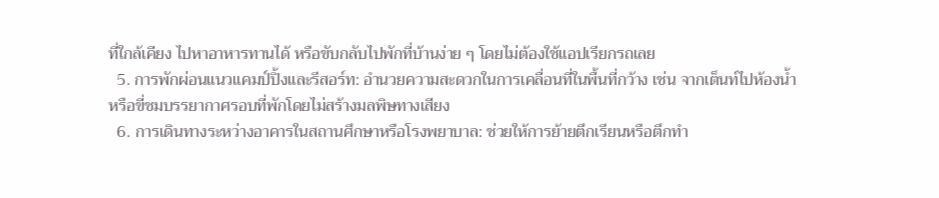ที่ใกล้เคียง ไปหาอาหารทานได้ หรือขับกลับไปพักที่บ้านง่าย ๆ โดยไม่ต้องใช้แอปเรียกรถเลย
  5. การพักผ่อนแนวแคมป์ปิ้งและรีสอร์ท: อำนวยความสะดวกในการเคลื่อนที่ในพื้นที่กว้าง เช่น จากเต็นท์ไปห้องน้ำ หรือขี่ชมบรรยากาศรอบที่พักโดยไม่สร้างมลพิษทางเสียง
  6. การเดินทางระหว่างอาคารในสถานศึกษาหรือโรงพยาบาล: ช่วยให้การย้ายตึกเรียนหรือตึกทำ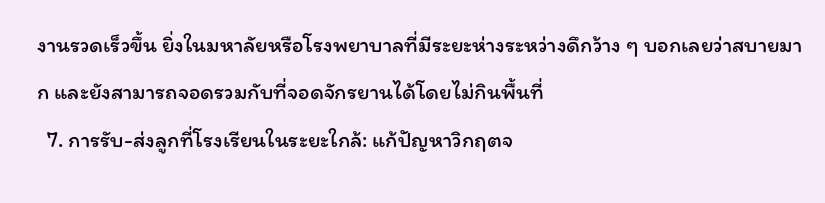งานรวดเร็วขึ้น ยิ่งในมหาลัยหรือโรงพยาบาลที่มีระยะห่างระหว่างดึกว้าง ๆ บอกเลยว่าสบายมาก และยังสามารถจอดรวมกับที่จอดจักรยานได้โดยไม่กินพื้นที่
  7. การรับ-ส่งลูกที่โรงเรียนในระยะใกล้: แก้ปัญหาวิกฤตจ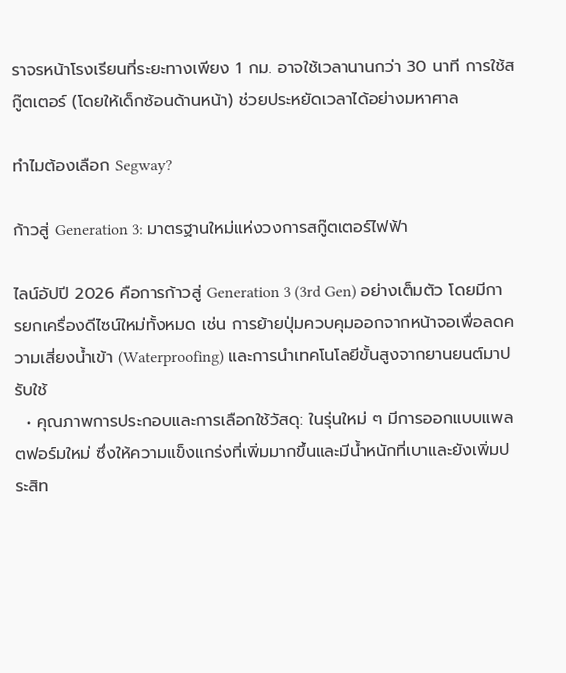ราจรหน้าโรงเรียนที่ระยะทางเพียง 1 กม. อาจใช้เวลานานกว่า 30 นาที การใช้สกู๊ตเตอร์ (โดยให้เด็กซ้อนด้านหน้า) ช่วยประหยัดเวลาได้อย่างมหาศาล

ทำไมต้องเลือก Segway?

ก้าวสู่ Generation 3: มาตรฐานใหม่แห่งวงการสกู๊ตเตอร์ไฟฟ้า

ไลน์อัปปี 2026 คือการก้าวสู่ Generation 3 (3rd Gen) อย่างเต็มตัว โดยมีการยกเครื่องดีไซน์ใหม่ทั้งหมด เช่น การย้ายปุ่มควบคุมออกจากหน้าจอเพื่อลดความเสี่ยงน้ำเข้า (Waterproofing) และการนำเทคโนโลยีขั้นสูงจากยานยนต์มาปรับใช้
  • คุณภาพการประกอบและการเลือกใช้วัสดุ: ในรุ่นใหม่ ๆ มีการออกแบบแพลตฟอร์มใหม่ ซึ่งให้ความแข็งแกร่งที่เพิ่มมากขึ้นและมีน้ำหนักที่เบาและยังเพิ่มประสิท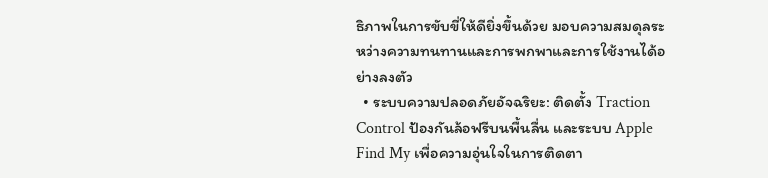ธิภาพในการขับขี่ให้ดียิ่งขึ้นด้วย มอบความสมดุลระหว่างความทนทานและการพกพาและการใช้งานได้อย่างลงตัว
  • ระบบความปลอดภัยอัจฉริยะ: ติดตั้ง Traction Control ป้องกันล้อฟรีบนพื้นลื่น และระบบ Apple Find My เพื่อความอุ่นใจในการติดตา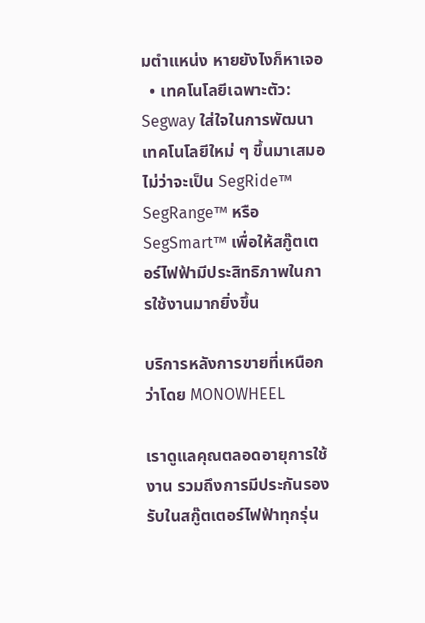มตำแหน่ง หายยังไงก็หาเจอ
  • เทคโนโลยีเฉพาะตัว: Segway ใส่ใจในการพัฒนาเทคโนโลยีใหม่ ๆ ขึ้นมาเสมอ ไม่ว่าจะเป็น SegRide™ SegRange™ หรือ SegSmart™ เพื่อให้สกู๊ตเตอร์ไฟฟ้ามีประสิทธิภาพในการใช้งานมากยิ่งขึ้น

บริการหลังการขายที่เหนือกว่าโดย MONOWHEEL

เราดูแลคุณตลอดอายุการใช้งาน รวมถึงการมีประกันรองรับในสกู๊ตเตอร์ไฟฟ้าทุกรุ่น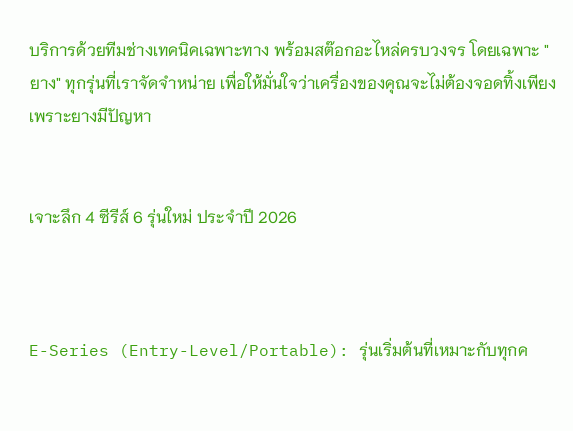บริการด้วยทีมช่างเทคนิคเฉพาะทาง พร้อมสต๊อกอะไหล่ครบวงจร โดยเฉพาะ "ยาง" ทุกรุ่นที่เราจัดจำหน่าย เพื่อให้มั่นใจว่าเครื่องของคุณจะไม่ต้องจอดทิ้งเพียงเพราะยางมีปัญหา


เจาะลึก 4 ซีรีส์ 6 รุ่นใหม่ ประจำปี 2026



E-Series (Entry-Level/Portable): รุ่นเริ่มต้นที่เหมาะกับทุกค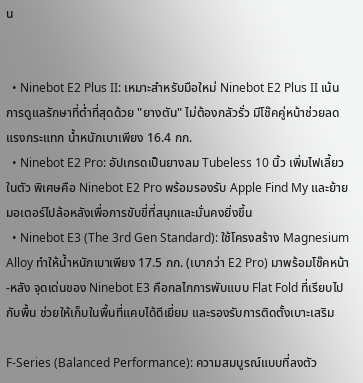น


  • Ninebot E2 Plus II: เหมาะสำหรับมือใหม่ Ninebot E2 Plus II เน้นการดูแลรักษาที่ต่ำที่สุดด้วย "ยางตัน" ไม่ต้องกลัวรั่ว มีโช๊คคู่หน้าช่วยลดแรงกระแทก น้ำหนักเบาเพียง 16.4 กก.
  • Ninebot E2 Pro: อัปเกรดเป็นยางลม Tubeless 10 นิ้ว เพิ่มไฟเลี้ยวในตัว พิเศษคือ Ninebot E2 Pro พร้อมรองรับ Apple Find My และย้ายมอเตอร์ไปล้อหลังเพื่อการขับขี่ที่สนุกและมั่นคงยิ่งขึ้น
  • Ninebot E3 (The 3rd Gen Standard): ใช้โครงสร้าง Magnesium Alloy ทำให้น้ำหนักเบาเพียง 17.5 กก. (เบากว่า E2 Pro) มาพร้อมโช๊คหน้า-หลัง จุดเด่นของ Ninebot E3 คือกลไกการพับแบบ Flat Fold ที่เรียบไปกับพื้น ช่วยให้เก็บในพื้นที่แคบได้ดีเยี่ยม และรองรับการติดตั้งเบาะเสริม

F-Series (Balanced Performance): ความสมบูรณ์แบบที่ลงตัว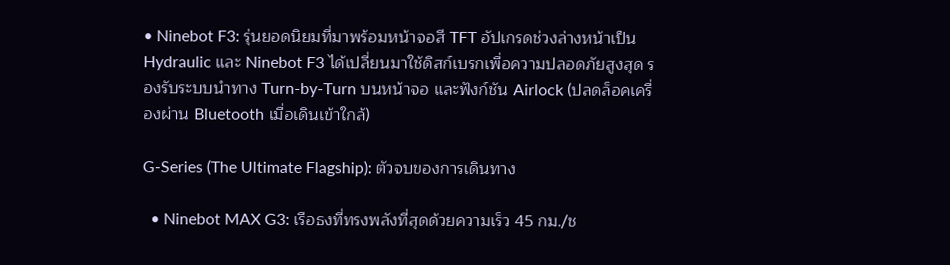• Ninebot F3: รุ่นยอดนิยมที่มาพร้อมหน้าจอสี TFT อัปเกรดช่วงล่างหน้าเป็น Hydraulic และ Ninebot F3 ได้เปลี่ยนมาใช้ดิสก์เบรกเพื่อความปลอดภัยสูงสุด รองรับระบบนำทาง Turn-by-Turn บนหน้าจอ และฟังก์ชัน Airlock (ปลดล็อคเครื่องผ่าน Bluetooth เมื่อเดินเข้าใกล้)

G-Series (The Ultimate Flagship): ตัวจบของการเดินทาง

  • Ninebot MAX G3: เรือธงที่ทรงพลังที่สุดด้วยความเร็ว 45 กม./ช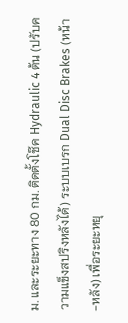ม. และระยะทาง 80 กม. ติดตั้งโช๊ค Hydraulic 4 ต้น (ปรับความแข็งสปริงหลังได้) ระบบเบรก Dual Disc Brakes (หน้า-หลัง) เพื่อระยะหยุ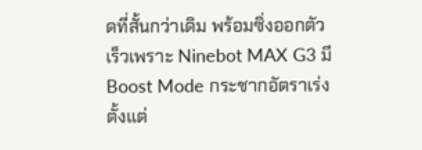ดที่สั้นกว่าเดิม พร้อมซิ่งออกตัวเร็วเพราะ Ninebot MAX G3 มี Boost Mode กระชากอัตราเร่งตั้งแต่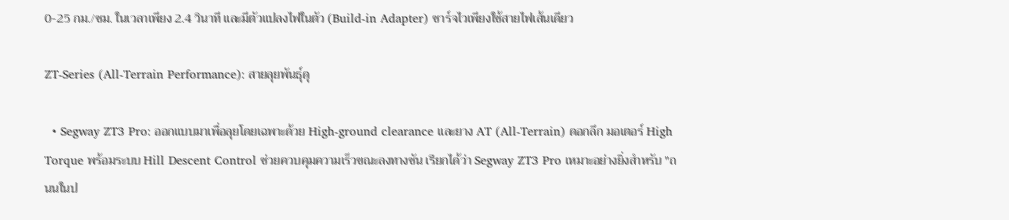0-25 กม./ชม. ในเวลาเพียง 2.4 วินาที และมีตัวแปลงไฟในตัว (Build-in Adapter) ชาร์จไวเพียงใช้สายไฟเส้นเดียว

ZT-Series (All-Terrain Performance): สายลุยพันธุ์ดุ

  • Segway ZT3 Pro: ออกแบบมาเพื่อลุยโดยเฉพาะด้วย High-ground clearance และยาง AT (All-Terrain) ดอกลึก มอเตอร์ High Torque พร้อมระบบ Hill Descent Control ช่วยควบคุมความเร็วขณะลงทางชัน เรียกได้ว่า Segway ZT3 Pro เหมาะอย่างยิ่งสำหรับ "ถนนในป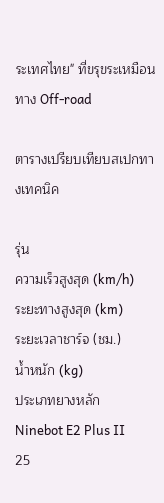ระเทศไทย" ที่ขรุขระเหมือนทาง Off-road

ตารางเปรียบเทียบสเปกทางเทคนิค

รุ่น
ความเร็วสูงสุด (km/h)
ระยะทางสูงสุด (km)
ระยะเวลาชาร์จ (ชม.)
น้ำหนัก (kg)
ประเภทยางหลัก
Ninebot E2 Plus II
25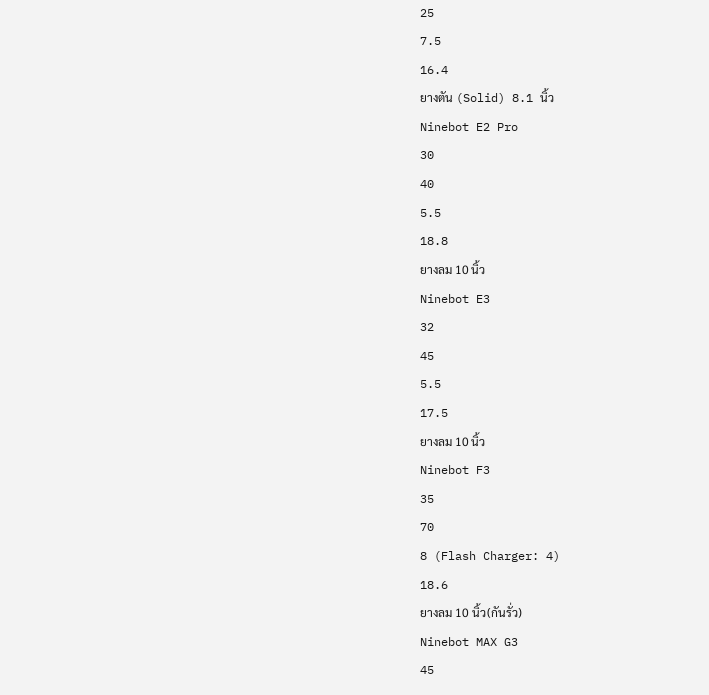25
7.5
16.4
ยางตัน (Solid) 8.1 นิ้ว
Ninebot E2 Pro
30
40
5.5
18.8
ยางลม 10 นิ้ว
Ninebot E3
32
45
5.5
17.5
ยางลม 10 นิ้ว
Ninebot F3
35
70
8 (Flash Charger: 4)
18.6
ยางลม 10 นิ้ว(กันรั่ว)
Ninebot MAX G3
45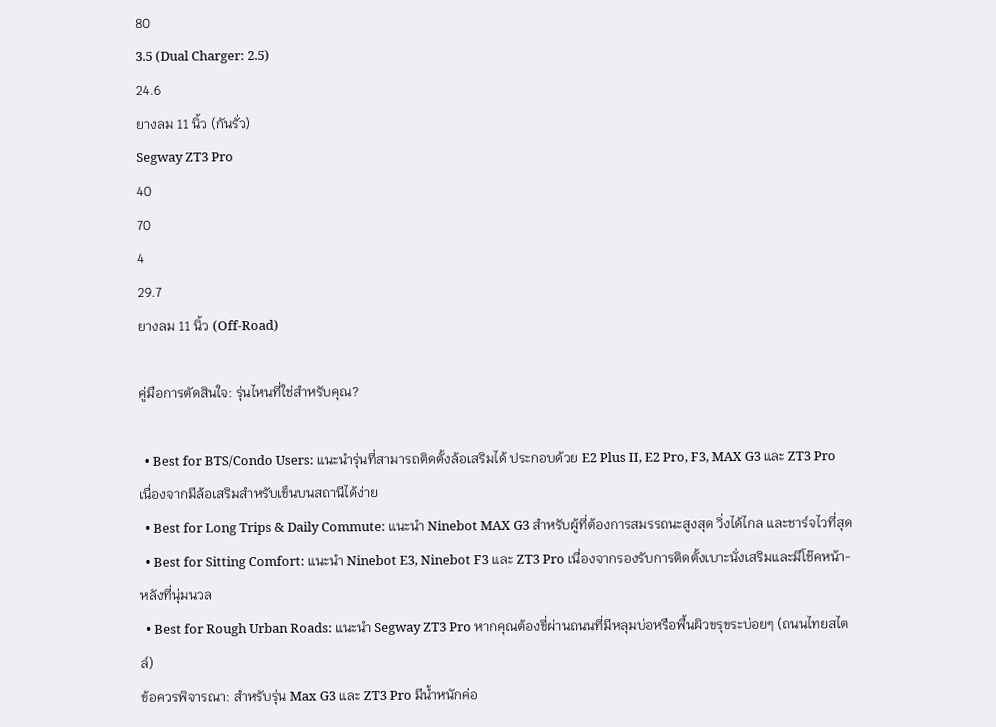80
3.5 (Dual Charger: 2.5)
24.6
ยางลม 11 นิ้ว (กันรั่ว)
Segway ZT3 Pro
40
70
4
29.7
ยางลม 11 นิ้ว (Off-Road)

คู่มือการตัดสินใจ: รุ่นไหนที่ใช่สำหรับคุณ?

  • Best for BTS/Condo Users: แนะนำรุ่นที่สามารถติดตั้งล้อเสริมได้ ประกอบด้วย E2 Plus II, E2 Pro, F3, MAX G3 และ ZT3 Pro เนื่องจากมีล้อเสริมสำหรับเข็นบนสถานีได้ง่าย
  • Best for Long Trips & Daily Commute: แนะนำ Ninebot MAX G3 สำหรับผู้ที่ต้องการสมรรถนะสูงสุด วิ่งได้ไกล และชาร์จไวที่สุด
  • Best for Sitting Comfort: แนะนำ Ninebot E3, Ninebot F3 และ ZT3 Pro เนื่องจากรองรับการติดตั้งเบาะนั่งเสริมและมีโช๊คหน้า-หลังที่นุ่มนวล
  • Best for Rough Urban Roads: แนะนำ Segway ZT3 Pro หากคุณต้องขี่ผ่านถนนที่มีหลุมบ่อหรือพื้นผิวขรุขระบ่อยๆ (ถนนไทยสไตล์)
ข้อควรพิจารณา: สำหรับรุ่น Max G3 และ ZT3 Pro มีน้ำหนักค่อ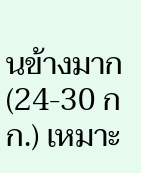นข้างมาก (24-30 กก.) เหมาะ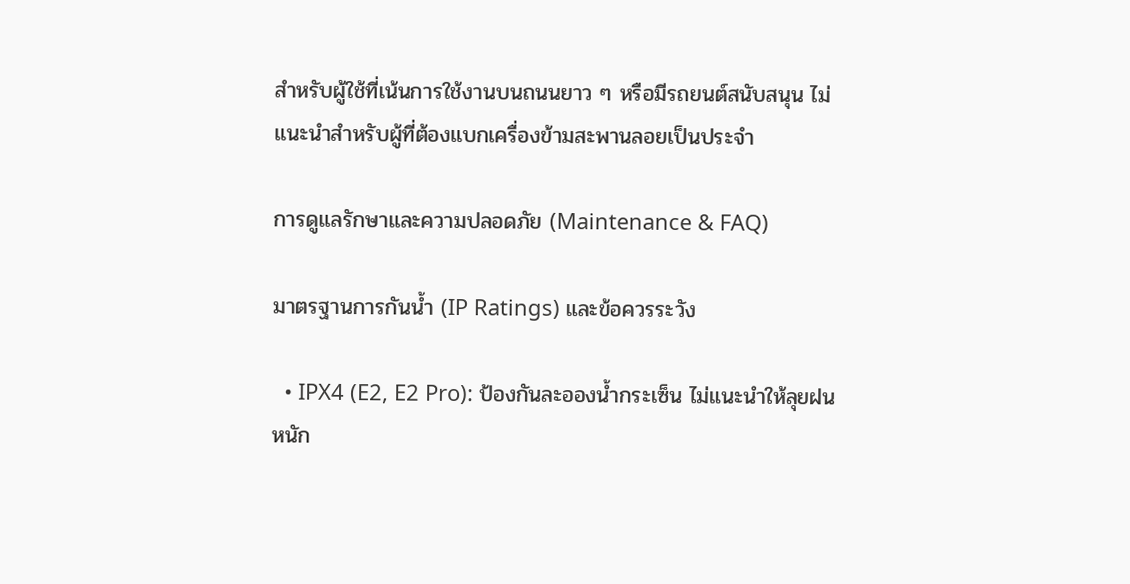สำหรับผู้ใช้ที่เน้นการใช้งานบนถนนยาว ๆ หรือมีรถยนต์สนับสนุน ไม่แนะนำสำหรับผู้ที่ต้องแบกเครื่องข้ามสะพานลอยเป็นประจำ

การดูแลรักษาและความปลอดภัย (Maintenance & FAQ)

มาตรฐานการกันน้ำ (IP Ratings) และข้อควรระวัง

  • IPX4 (E2, E2 Pro): ป้องกันละอองน้ำกระเซ็น ไม่แนะนำให้ลุยฝนหนัก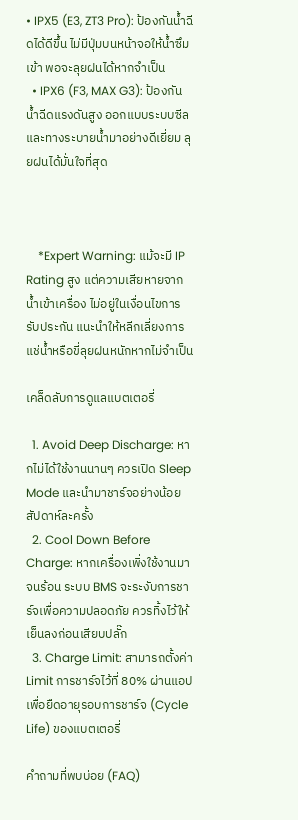• IPX5 (E3, ZT3 Pro): ป้องกันน้ำฉีดได้ดีขึ้น ไม่มีปุ่มบนหน้าจอให้น้ำซึมเข้า พอจะลุยฝนได้หากจำเป็น
  • IPX6 (F3, MAX G3): ป้องกันน้ำฉีดแรงดันสูง ออกแบบระบบซีลและทางระบายน้ำมาอย่างดีเยี่ยม ลุยฝนได้มั่นใจที่สุด



    *Expert Warning: แม้จะมี IP Rating สูง แต่ความเสียหายจากน้ำเข้าเครื่อง ไม่อยู่ในเงื่อนไขการรับประกัน แนะนำให้หลีกเลี่ยงการแช่น้ำหรือขี่ลุยฝนหนักหากไม่จำเป็น

เคล็ดลับการดูแลแบตเตอรี่

  1. Avoid Deep Discharge: หากไม่ได้ใช้งานนานๆ ควรเปิด Sleep Mode และนำมาชาร์จอย่างน้อยสัปดาห์ละครั้ง
  2. Cool Down Before Charge: หากเครื่องเพิ่งใช้งานมาจนร้อน ระบบ BMS จะระงับการชาร์จเพื่อความปลอดภัย ควรทิ้งไว้ให้เย็นลงก่อนเสียบปลั๊ก
  3. Charge Limit: สามารถตั้งค่า Limit การชาร์จไว้ที่ 80% ผ่านแอป เพื่อยืดอายุรอบการชาร์จ (Cycle Life) ของแบตเตอรี่

คำถามที่พบบ่อย (FAQ)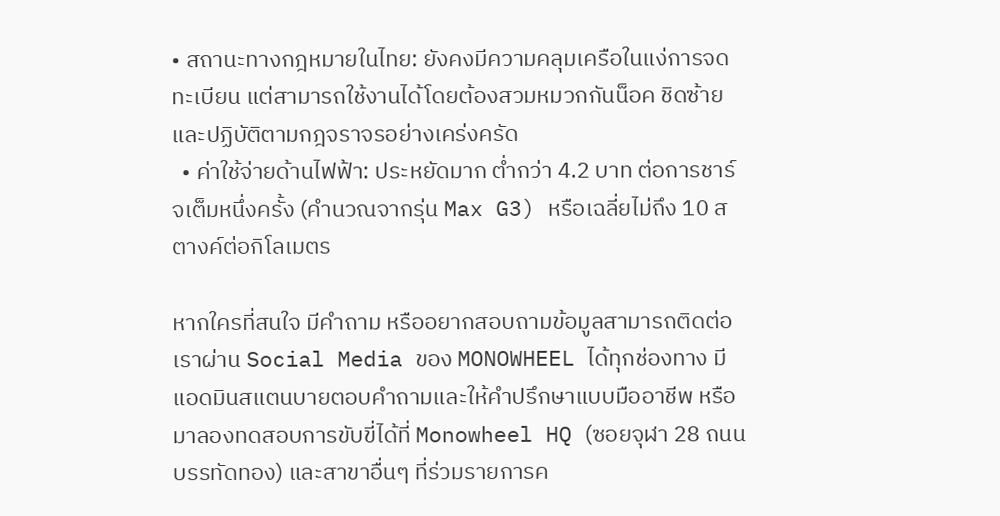• สถานะทางกฎหมายในไทย: ยังคงมีความคลุมเครือในแง่การจดทะเบียน แต่สามารถใช้งานได้โดยต้องสวมหมวกกันน็อค ชิดซ้าย และปฏิบัติตามกฎจราจรอย่างเคร่งครัด
  • ค่าใช้จ่ายด้านไฟฟ้า: ประหยัดมาก ต่ำกว่า 4.2 บาท ต่อการชาร์จเต็มหนึ่งครั้ง (คำนวณจากรุ่น Max G3) หรือเฉลี่ยไม่ถึง 10 สตางค์ต่อกิโลเมตร

หากใครที่สนใจ มีคำถาม หรืออยากสอบถามข้อมูลสามารถติดต่อเราผ่าน Social Media ของ MONOWHEEL ได้ทุกช่องทาง มีแอดมินสแตนบายตอบคำถามและให้คำปรึกษาแบบมืออาชีพ หรือมาลองทดสอบการขับขี่ได้ที่ Monowheel HQ (ซอยจุฬา 28 ถนนบรรทัดทอง) และสาขาอื่นๆ ที่ร่วมรายการค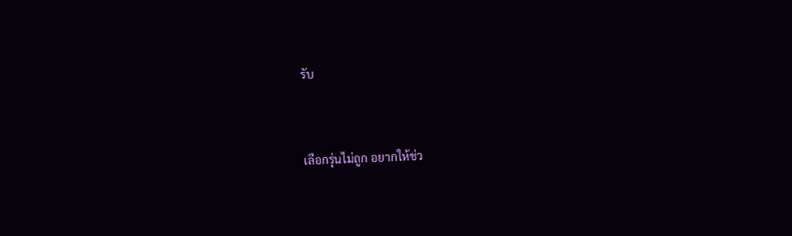รับ


เลือกรุ่นไม่ถูก อยากให้ช่ว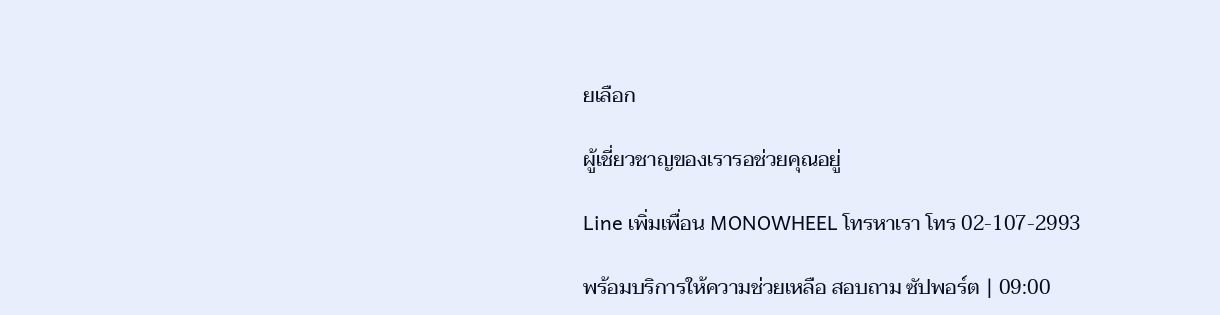ยเลือก

ผู้เชี่ยวชาญของเรารอช่วยคุณอยู่

Line เพิ่มเพื่อน MONOWHEEL โทรหาเรา โทร 02-107-2993

พร้อมบริการให้ความช่วยเหลือ สอบถาม ซัปพอร์ต | 09:00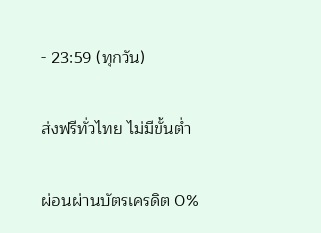- 23:59 (ทุกวัน)

ส่งฟรีทั่วไทย ไม่มีขั้นต่ำ

ผ่อนผ่านบัตรเครดิต 0%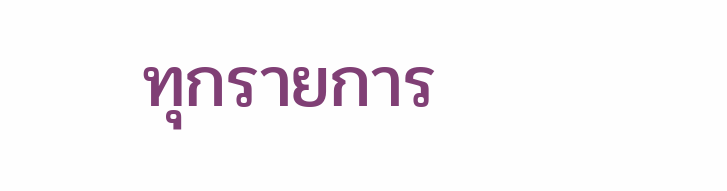ทุกรายการ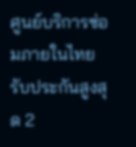ศูนย์บริการซ่อมภายในไทย รับประกันสูงสุด 2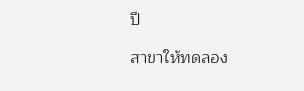ปี

สาขาให้ทดลอง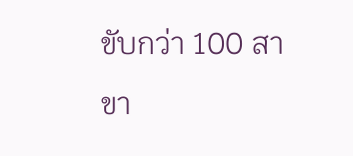ขับกว่า 100 สาขา